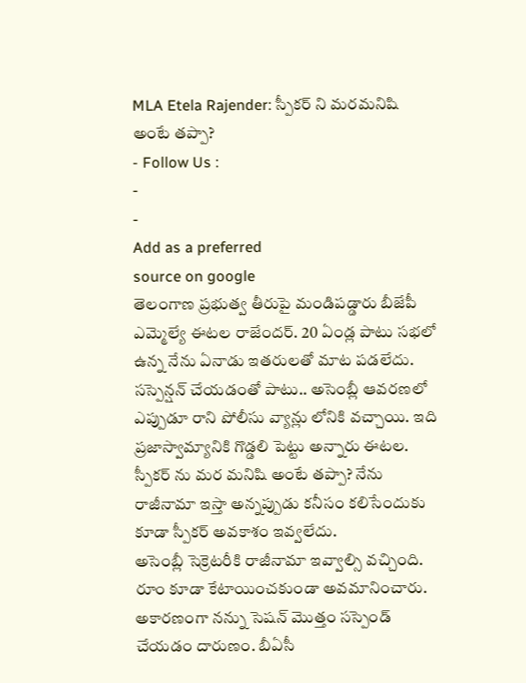MLA Etela Rajender: స్పీకర్ ని మరమనిషి అంటే తప్పా?
- Follow Us :
-
-
Add as a preferred
source on google
తెలంగాణ ప్రభుత్వ తీరుపై మండిపడ్డారు బీజేపీ ఎమ్మెల్యే ఈటల రాజేందర్. 20 ఏండ్ల పాటు సభలో ఉన్న నేను ఏనాడు ఇతరులతో మాట పడలేదు. సస్పెన్షన్ చేయడంతో పాటు.. అసెంబ్లీ ఆవరణలో ఎప్పుడూ రాని పోలీసు వ్యాన్లు లోనికి వచ్చాయి. ఇది ప్రజాస్వామ్యానికి గొడ్డలి పెట్టు అన్నారు ఈటల. స్పీకర్ ను మర మనిషి అంటే తప్పా? నేను రాజీనామా ఇస్తా అన్నప్పుడు కనీసం కలిసేందుకు కూడా స్పీకర్ అవకాశం ఇవ్వలేదు.
అసెంబ్లీ సెక్రెటరీకి రాజీనామా ఇవ్వాల్సి వచ్చింది. రూం కూడా కేటాయించకుండా అవమానించారు. అకారణంగా నన్ను సెషన్ మొత్తం సస్పెండ్ చేయడం దారుణం. బీఏసీ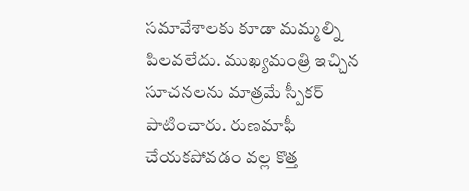సమావేశాలకు కూడా మమ్మల్ని పిలవలేదు. ముఖ్యమంత్రి ఇచ్చిన సూచనలను మాత్రమే స్పీకర్ పాటించారు. రుణమాఫీ చేయకపోవడం వల్ల కొత్త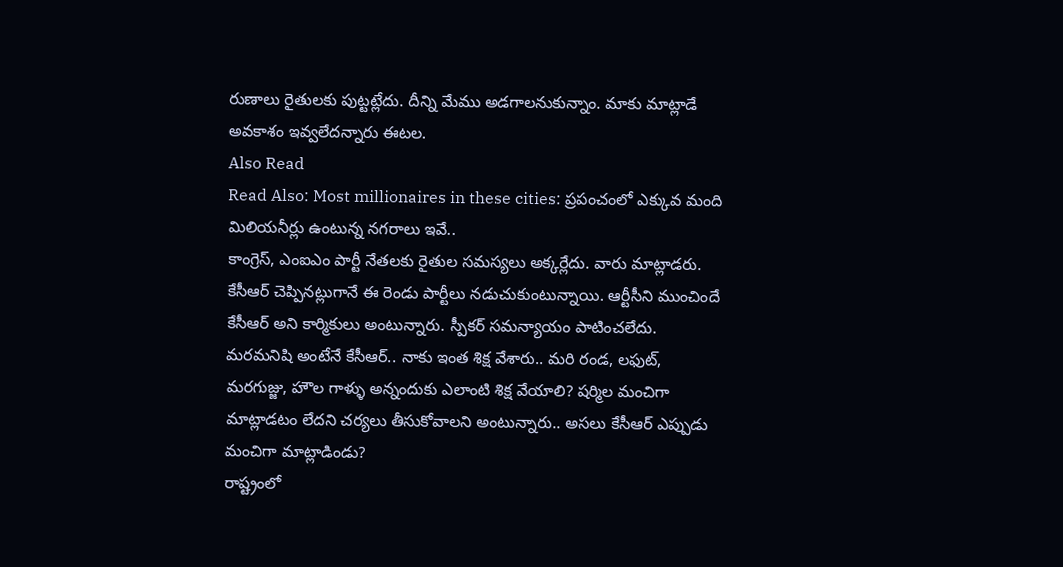రుణాలు రైతులకు పుట్టట్లేదు. దీన్ని మేము అడగాలనుకున్నాం. మాకు మాట్లాడే అవకాశం ఇవ్వలేదన్నారు ఈటల.
Also Read
Read Also: Most millionaires in these cities: ప్రపంచంలో ఎక్కువ మంది మిలియనీర్లు ఉంటున్న నగరాలు ఇవే..
కాంగ్రెస్, ఎంఐఎం పార్టీ నేతలకు రైతుల సమస్యలు అక్కర్లేదు. వారు మాట్లాడరు. కేసీఆర్ చెప్పినట్లుగానే ఈ రెండు పార్టీలు నడుచుకుంటున్నాయి. ఆర్టీసీని ముంచిందే కేసీఆర్ అని కార్మికులు అంటున్నారు. స్పీకర్ సమన్యాయం పాటించలేదు. మరమనిషి అంటేనే కేసీఆర్.. నాకు ఇంత శిక్ష వేశారు.. మరి రండ, లఫుట్, మరగుజ్జు, హౌల గాళ్ళు అన్నందుకు ఎలాంటి శిక్ష వేయాలి? షర్మిల మంచిగా మాట్లాడటం లేదని చర్యలు తీసుకోవాలని అంటున్నారు.. అసలు కేసీఆర్ ఎప్పుడు మంచిగా మాట్లాడిండు?
రాష్ట్రంలో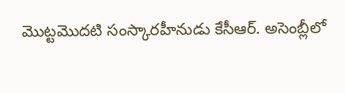మొట్టమొదటి సంస్కారహీనుడు కేసీఆర్. అసెంబ్లీలో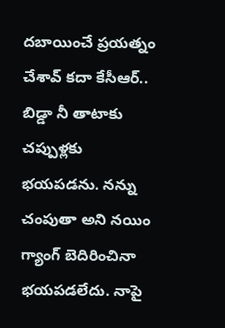దబాయించే ప్రయత్నం చేశావ్ కదా కేసీఆర్.. బిడ్డా నీ తాటాకు చప్పుళ్లకు భయపడను. నన్ను చంపుతా అని నయిం గ్యాంగ్ బెదిరించినా భయపడలేదు. నాపై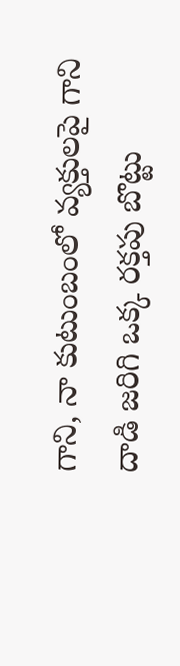గాని, నా కుటుంబంలో వ్యక్తులపై గాని దాడి జరిగి ఒక్క రక్తపు బొట్టు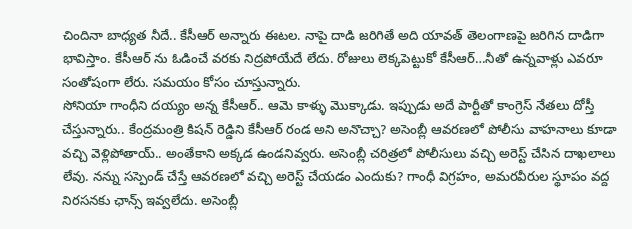చిందినా బాధ్యత నీదే.. కేసీఆర్ అన్నారు ఈటల. నాపై దాడి జరిగితే అది యావత్ తెలంగాణపై జరిగిన దాడిగా భావిస్తాం. కేసీఆర్ ను ఓడించే వరకు నిద్రపోయేదే లేదు. రోజులు లెక్కపెట్టుకో కేసీఆర్…నీతో ఉన్నవాళ్లు ఎవరూ సంతోషంగా లేరు. సమయం కోసం చూస్తున్నారు.
సోనియా గాంధీని దయ్యం అన్న కేసీఆర్.. ఆమె కాళ్ళు మొక్కాడు. ఇప్పుడు అదే పార్టీతో కాంగ్రెస్ నేతలు దోస్తీ చేస్తున్నారు.. కేంద్రమంత్రి కిషన్ రెడ్డిని కేసీఆర్ రండ అని అనొచ్చా? అసెంబ్లీ ఆవరణలో పోలీసు వాహనాలు కూడా వచ్చి వెళ్లిపోతాయ్.. అంతేకాని అక్కడ ఉండనివ్వరు. అసెంబ్లీ చరిత్రలో పోలీసులు వచ్చి అరెస్ట్ చేసిన దాఖలాలు లేవు. నన్ను సస్పెండ్ చేస్తే ఆవరణలో వచ్చి అరెస్ట్ చేయడం ఎందుకు? గాంధీ విగ్రహం, అమరవీరుల స్థూపం వద్ద నిరసనకు ఛాన్స్ ఇవ్వలేదు. అసెంబ్లీ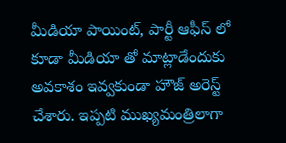మీడియా పాయింట్, పార్టీ ఆఫీస్ లో కూడా మీడియా తో మాట్లాడేందుకు అవకాశం ఇవ్వకుండా హౌజ్ అరెస్ట్ చేశారు. ఇప్పటి ముఖ్యమంత్రిలాగా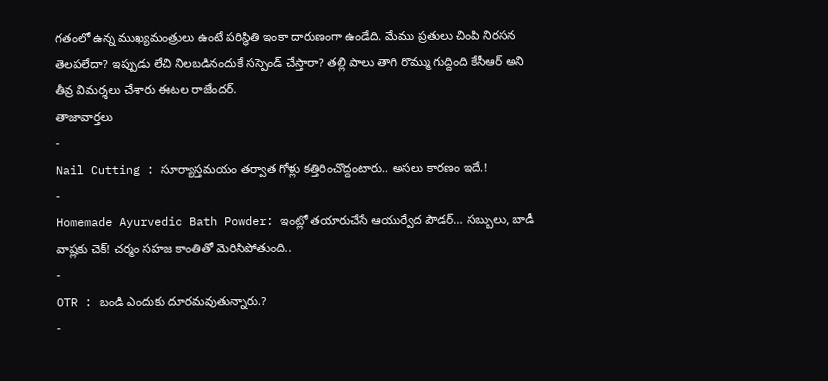గతంలో ఉన్న ముఖ్యమంత్రులు ఉంటే పరిస్థితి ఇంకా దారుణంగా ఉండేది. మేము ప్రతులు చింపి నిరసన తెలపలేదా? ఇప్పుడు లేచి నిలబడినందుకే సస్పెండ్ చేస్తారా? తల్లి పాలు తాగి రొమ్ము గుద్దింది కేసీఆర్ అని తీవ్ర విమర్శలు చేశారు ఈటల రాజేందర్.
తాజావార్తలు
-
Nail Cutting : సూర్యాస్తమయం తర్వాత గోళ్లు కత్తిరించొద్దంటారు.. అసలు కారణం ఇదే.!
-
Homemade Ayurvedic Bath Powder: ఇంట్లో తయారుచేసే ఆయుర్వేద పౌడర్… సబ్బులు, బాడీ వాష్లకు చెక్! చర్మం సహజ కాంతితో మెరిసిపోతుంది..
-
OTR : బండి ఎందుకు దూరమవుతున్నారు.?
-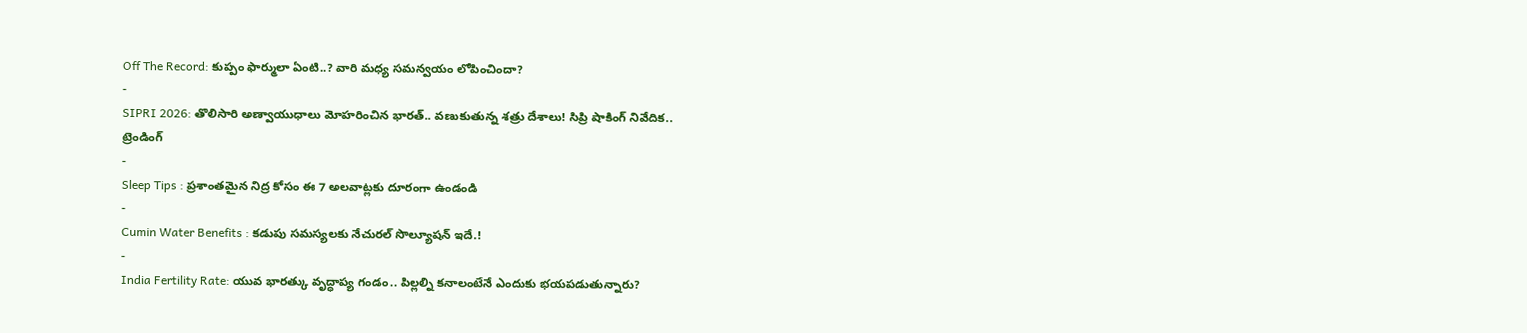Off The Record: కుప్పం ఫార్ములా ఏంటి..? వారి మధ్య సమన్వయం లోపించిందా?
-
SIPRI 2026: తొలిసారి అణ్వాయుధాలు మోహరించిన భారత్.. వణుకుతున్న శత్రు దేశాలు! సిప్రి షాకింగ్ నివేదిక..
ట్రెండింగ్
-
Sleep Tips : ప్రశాంతమైన నిద్ర కోసం ఈ 7 అలవాట్లకు దూరంగా ఉండండి
-
Cumin Water Benefits : కడుపు సమస్యలకు నేచురల్ సొల్యూషన్ ఇదే.!
-
India Fertility Rate: యువ భారత్కు వృద్ధాప్య గండం.. పిల్లల్ని కనాలంటేనే ఎందుకు భయపడుతున్నారు?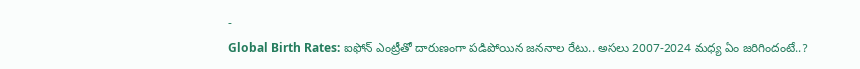-
Global Birth Rates: ఐఫోన్ ఎంట్రీతో దారుణంగా పడిపోయిన జననాల రేటు.. అసలు 2007-2024 మధ్య ఏం జరిగిందంటే..?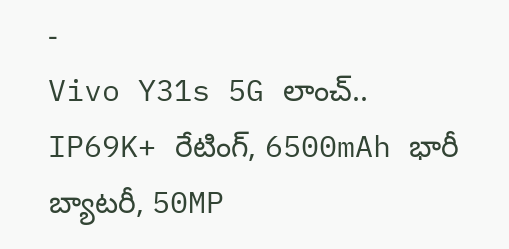-
Vivo Y31s 5G లాంచ్.. IP69K+ రేటింగ్, 6500mAh భారీ బ్యాటరీ, 50MP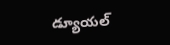డ్యూయల్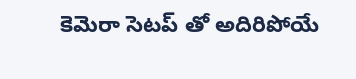కెమెరా సెటప్ తో అదిరిపోయే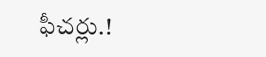ఫీచర్లు.!